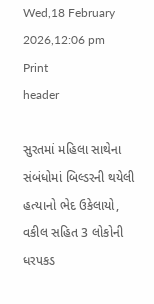Wed,18 February 2026,12:06 pm
Print
header

સુરતમાં મહિલા સાથેના સંબંધોમાં બિલ્ડરની થયેલી હત્યાનો ભેદ ઉકેલાયો, વકીલ સહિત 3 લોકોની ધરપકડ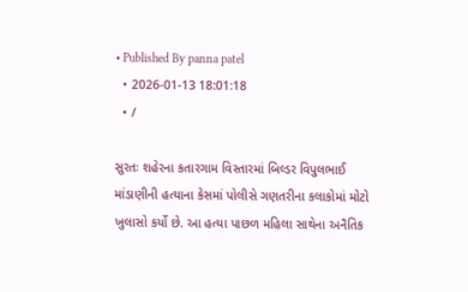• Published By panna patel
  • 2026-01-13 18:01:18
  • /

સુરતઃ શહેરના કતારગામ વિસ્તારમાં બિલ્ડર વિપુલભાઈ માંડાણીની હત્યાના કેસમાં પોલીસે ગણતરીના કલાકોમાં મોટો ખુલાસો કર્યો છે. આ હત્યા પાછળ મહિલા સાથેના અનૈતિક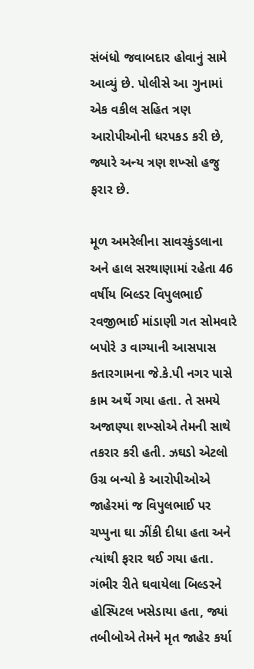સંબંધો જવાબદાર હોવાનું સામે આવ્યું છે. પોલીસે આ ગુનામાં એક વકીલ સહિત ત્રણ આરોપીઓની ધરપકડ કરી છે, જ્યારે અન્ય ત્રણ શખ્સો હજુ ફરાર છે.

મૂળ અમરેલીના સાવરકુંડલાના અને હાલ સરથાણામાં રહેતા 46 વર્ષીય બિલ્ડર વિપુલભાઈ રવજીભાઈ માંડાણી ગત સોમવારે બપોરે ૩ વાગ્યાની આસપાસ કતારગામના જે.કે.પી નગર પાસે કામ અર્થે ગયા હતા. તે સમયે અજાણ્યા શખ્સોએ તેમની સાથે તકરાર કરી હતી. ઝઘડો એટલો ઉગ્ર બન્યો કે આરોપીઓએ જાહેરમાં જ વિપુલભાઈ પર ચપ્પુના ઘા ઝીંકી દીધા હતા અને ત્યાંથી ફરાર થઈ ગયા હતા. ગંભીર રીતે ઘવાયેલા બિલ્ડરને હોસ્પિટલ ખસેડાયા હતા, જ્યાં તબીબોએ તેમને મૃત જાહેર કર્યા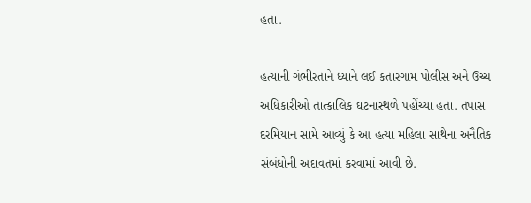હતા.

હત્યાની ગંભીરતાને ધ્યાને લઈ કતારગામ પોલીસ અને ઉચ્ચ અધિકારીઓ તાત્કાલિક ઘટનાસ્થળે પહોંચ્યા હતા. તપાસ દરમિયાન સામે આવ્યું કે આ હત્યા મહિલા સાથેના અનૈતિક સંબંધોની અદાવતમાં કરવામાં આવી છે.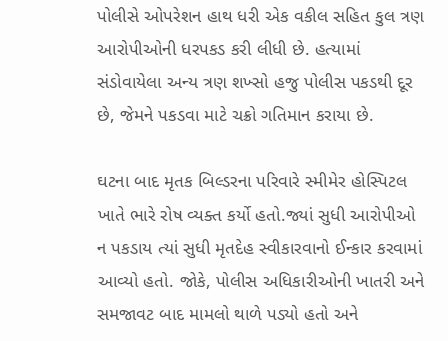પોલીસે ઓપરેશન હાથ ધરી એક વકીલ સહિત કુલ ત્રણ આરોપીઓની ધરપકડ કરી લીધી છે. હત્યામાં સંડોવાયેલા અન્ય ત્રણ શખ્સો હજુ પોલીસ પકડથી દૂર છે, જેમને પકડવા માટે ચક્રો ગતિમાન કરાયા છે.

ઘટના બાદ મૃતક બિલ્ડરના પરિવારે સ્મીમેર હોસ્પિટલ ખાતે ભારે રોષ વ્યક્ત કર્યો હતો.જ્યાં સુધી આરોપીઓ ન પકડાય ત્યાં સુધી મૃતદેહ સ્વીકારવાનો ઈન્કાર કરવામાં આવ્યો હતો. જોકે, પોલીસ અધિકારીઓની ખાતરી અને સમજાવટ બાદ મામલો થાળે પડ્યો હતો અને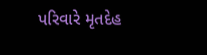પરિવારે મૃતદેહ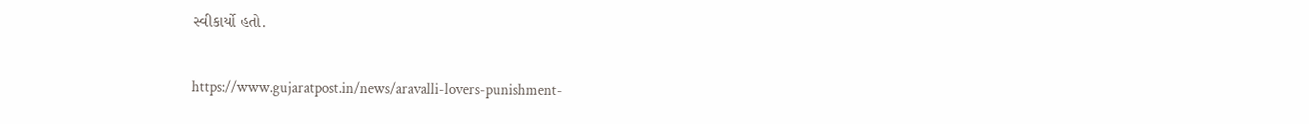સ્વીકાર્યો હતો.

https://www.gujaratpost.in/news/aravalli-lovers-punishment-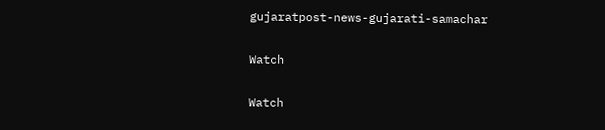gujaratpost-news-gujarati-samachar

Watch

Watch